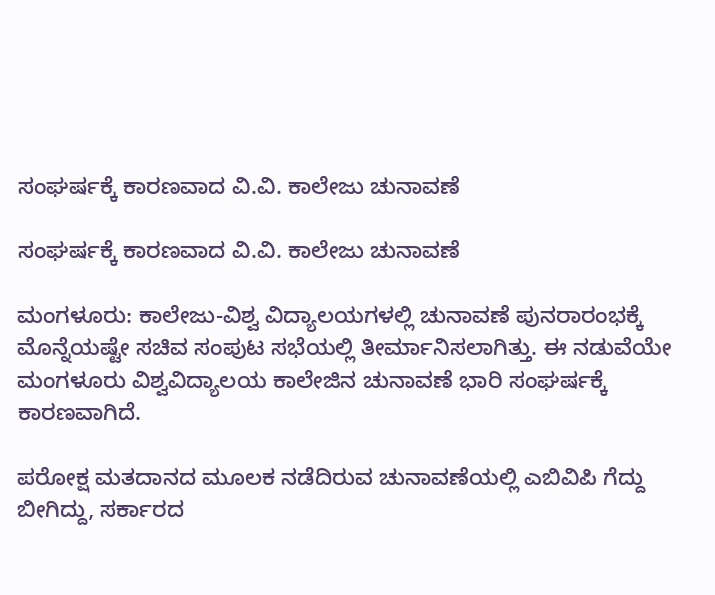ಸಂಘರ್ಷಕ್ಕೆ ಕಾರಣವಾದ ವಿ.ವಿ. ಕಾಲೇಜು ಚುನಾವಣೆ

ಸಂಘರ್ಷಕ್ಕೆ ಕಾರಣವಾದ ವಿ.ವಿ. ಕಾಲೇಜು ಚುನಾವಣೆ

ಮಂಗಳೂರು: ಕಾಲೇಜು-ವಿಶ್ವ ವಿದ್ಯಾಲಯಗಳಲ್ಲಿ ಚುನಾವಣೆ ಪುನರಾರಂಭಕ್ಕೆ ಮೊನ್ನೆಯಷ್ಟೇ ಸಚಿವ ಸಂಪುಟ ಸಭೆಯಲ್ಲಿ ತೀರ್ಮಾನಿಸಲಾಗಿತ್ತು. ಈ ನಡುವೆಯೇ ಮಂಗಳೂರು ವಿಶ್ವವಿದ್ಯಾಲಯ ಕಾಲೇಜಿನ ಚುನಾವಣೆ ಭಾರಿ ಸಂಘರ್ಷಕ್ಕೆ ಕಾರಣವಾಗಿದೆ.

ಪರೋಕ್ಷ ಮತದಾನದ ಮೂಲಕ ನಡೆದಿರುವ ಚುನಾವಣೆಯಲ್ಲಿ ಎಬಿವಿಪಿ ಗೆದ್ದು ಬೀಗಿದ್ದು, ಸರ್ಕಾರದ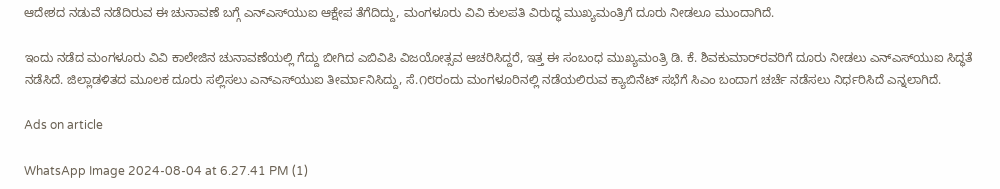ಆದೇಶದ ನಡುವೆ ನಡೆದಿರುವ ಈ ಚುನಾವಣೆ ಬಗ್ಗೆ ಎನ್‌ಎಸ್‌ಯುಐ ಆಕ್ಷೇಪ ತೆಗೆದಿದ್ದು, ಮಂಗಳೂರು ವಿವಿ ಕುಲಪತಿ ವಿರುದ್ಧ ಮುಖ್ಯಮಂತ್ರಿಗೆ ದೂರು ನೀಡಲೂ ಮುಂದಾಗಿದೆ.

ಇಂದು ನಡೆದ ಮಂಗಳೂರು ವಿವಿ ಕಾಲೇಜಿನ ಚುನಾವಣೆಯಲ್ಲಿ ಗೆದ್ದು ಬೀಗಿದ ಎಬಿವಿಪಿ ವಿಜಯೋತ್ಸವ ಆಚರಿಸಿದ್ದರೆ, ಇತ್ತ ಈ ಸಂಬಂಧ ಮುಖ್ಯಮಂತ್ರಿ ಡಿ. ಕೆ. ಶಿವಕುಮಾರ್‌ರವರಿಗೆ ದೂರು ನೀಡಲು ಎನ್‌ಎಸ್‌ಯುಐ ಸಿದ್ಧತೆ ನಡೆಸಿದೆ. ಜಿಲ್ಲಾಡಳಿತದ ಮೂಲಕ ದೂರು ಸಲ್ಲಿಸಲು ಎನ್‌ಎಸ್‌ಯುಐ ತೀರ್ಮಾನಿಸಿದ್ದು, ಸೆ.೧೮ರಂದು ಮಂಗಳೂರಿನಲ್ಲಿ ನಡೆಯಲಿರುವ ಕ್ಯಾಬಿನೆಟ್ ಸಭೆಗೆ ಸಿಎಂ ಬಂದಾಗ ಚರ್ಚೆ ನಡೆಸಲು ನಿರ್ಧರಿಸಿದೆ ಎನ್ನಲಾಗಿದೆ.

Ads on article

WhatsApp Image 2024-08-04 at 6.27.41 PM (1)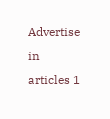Advertise in articles 1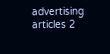advertising articles 2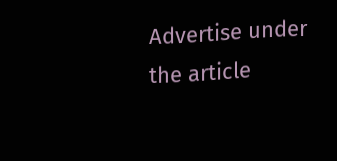Advertise under the article